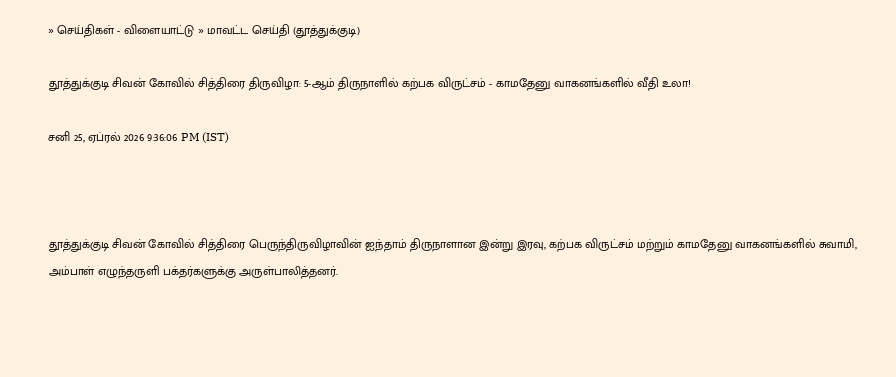» செய்திகள் - விளையாட்டு » மாவட்ட செய்தி (தூத்துக்குடி)

தூத்துக்குடி சிவன் கோவில் சித்திரை திருவிழா: 5-ஆம் திருநாளில் கற்பக விருட்சம் - காமதேனு வாகனங்களில் வீதி உலா!

சனி 25, ஏப்ரல் 2026 9:36:06 PM (IST)



தூத்துக்குடி சிவன் கோவில் சித்திரை பெருந்திருவிழாவின் ஐந்தாம் திருநாளான இன்று இரவு, கற்பக விருட்சம் மற்றும் காமதேனு வாகனங்களில் சுவாமி, அம்பாள் எழுந்தருளி பக்தர்களுக்கு அருள்பாலித்தனர்.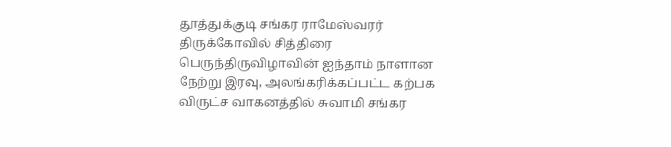தூத்துக்குடி சங்கர ராமேஸ்வரர் திருக்கோவில் சித்திரை பெருந்திருவிழாவின் ஐந்தாம் நாளான நேற்று இரவு, அலங்கரிக்கப்பட்ட கற்பக விருட்ச வாகனத்தில் சுவாமி சங்கர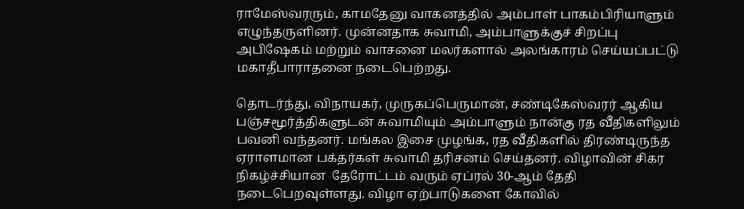ராமேஸ்வரரும், காமதேனு வாகனத்தில் அம்பாள் பாகம்பிரியாளும் எழுந்தருளினர். முன்னதாக சுவாமி, அம்பாளுக்குச் சிறப்பு அபிஷேகம் மற்றும் வாசனை மலர்களால் அலங்காரம் செய்யப்பட்டு மகாதீபாராதனை நடைபெற்றது.

தொடர்ந்து, விநாயகர், முருகப்பெருமான், சண்டிகேஸ்வரர் ஆகிய பஞ்சமூர்த்திகளுடன் சுவாமியும் அம்பாளும் நான்கு ரத வீதிகளிலும் பவனி வந்தனர். மங்கல இசை முழங்க, ரத வீதிகளில் திரண்டிருந்த ஏராளமான பக்தர்கள் சுவாமி தரிசனம் செய்தனர். விழாவின் சிகர நிகழ்ச்சியான  தேரோட்டம் வரும் ஏப்ரல் 30-ஆம் தேதி நடைபெறவுள்ளது. விழா ஏற்பாடுகளை கோவில்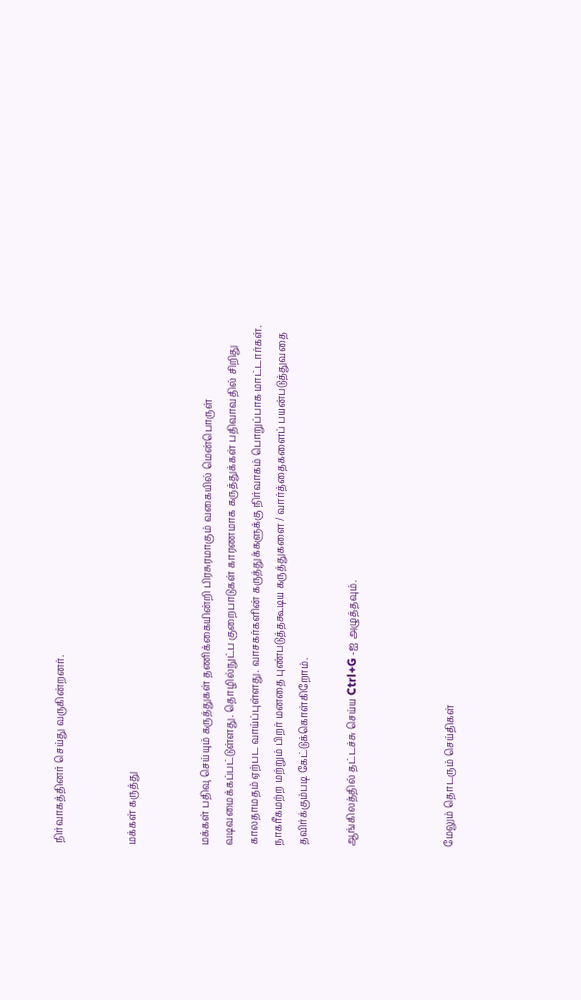நிர்வாகத்தினர் செய்து வருகின்றனர்.


மக்கள் கருத்து


மக்கள் பதிவு செய்யும் கருத்துகள் தணிக்கையின்றி பிரசுரமாகும் வகையில் மென்பொருள் வடிவமைக்கப்பட்டுள்ளது. தொழில்நுட்ப குறைபாடுகள் காரணமாக கருத்துக்கள் பதிவாவதில் சிறிது காலதாமதம் ஏற்பட வாய்ப்புள்ளது. வாசகர்களின் கருத்துக்களுக்கு நிர்வாகம் பொறுப்பாக மாட்டார்கள். நாகரீகமற்ற மற்றும் பிறர் மனதை புண்படுத்தகூடிய கருத்துகளை / வார்த்தைகளைப் பயன்படுத்துவதை தவிர்க்கும்படி கேட்டுக்கொள்கிறோம்.

ஆங்கிலத்தில் தட்டச்சு செய்ய Ctrl+G -ஐ அழுத்தவும்.



மேலும் தொடரும் செய்திகள்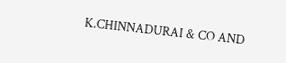K.CHINNADURAI & CO AND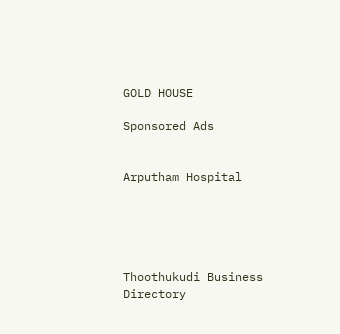GOLD HOUSE

Sponsored Ads


Arputham Hospital





Thoothukudi Business Directory